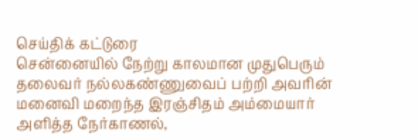செய்திக் கட்டுரை
சென்னையில் நேற்று காலமான முதுபெரும் தலைவர் நல்லகண்ணுவைப் பற்றி அவரின் மனைவி மறைந்த இரஞ்சிதம் அம்மையார் அளித்த நேர்காணல்,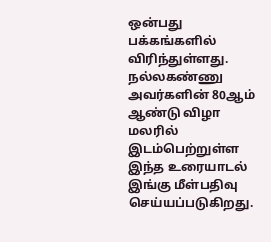ஒன்பது பக்கங்களில் விரிந்துள்ளது.
நல்லகண்ணு அவர்களின் 80ஆம் ஆண்டு விழா மலரில் இடம்பெற்றுள்ள இந்த உரையாடல் இங்கு மீள்பதிவு செய்யப்படுகிறது.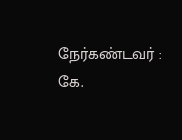நேர்கண்டவர் : கே.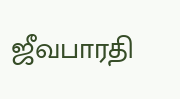ஜீவபாரதி